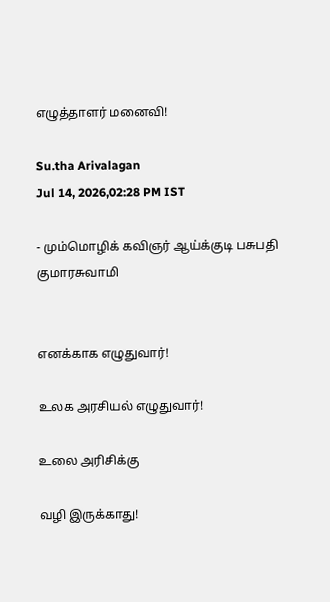எழுத்தாளர் மனைவி!

Su.tha Arivalagan
Jul 14, 2026,02:28 PM IST

- மும்மொழிக் கவிஞர் ஆய்க்குடி பசுபதி குமாரசுவாமி


எனக்காக எழுதுவார்!

உலக அரசியல் எழுதுவார்!

உலை அரிசிக்கு

வழி இருக்காது!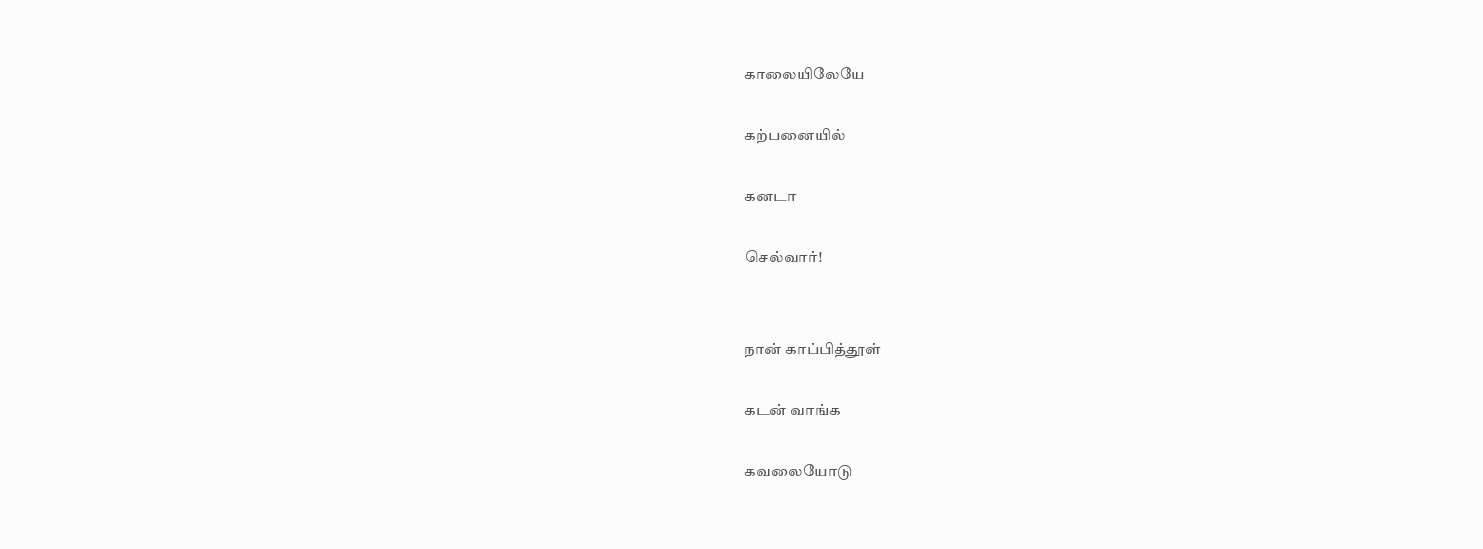காலையிலேயே

கற்பனையில்

கனடா

செல்வார்!


நான் காப்பித்தூள்

கடன் வாங்க

கவலையோடு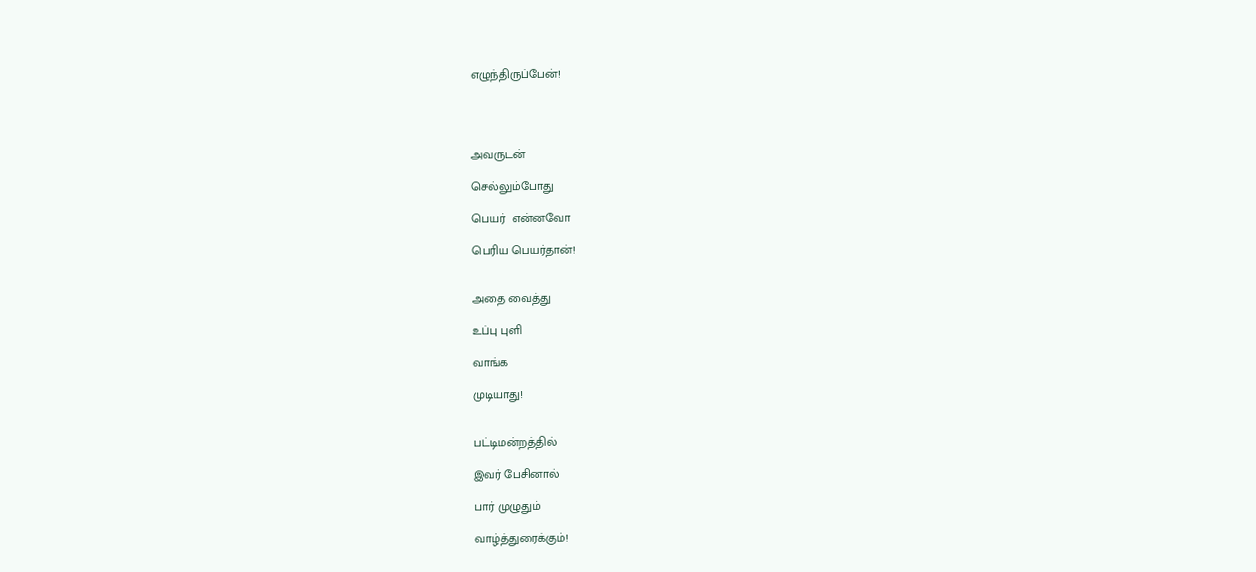எழுந்திருப்பேன்!




அவருடன்

செல்லும்போது

பெயர்  என்னவோ

பெரிய பெயர்தான்!


அதை வைத்து

உப்பு புளி

வாங்க

முடியாது!


பட்டிமன்றத்தில்

இவர் பேசினால்

பார் முழுதும்

வாழ்த்துரைக்கும்!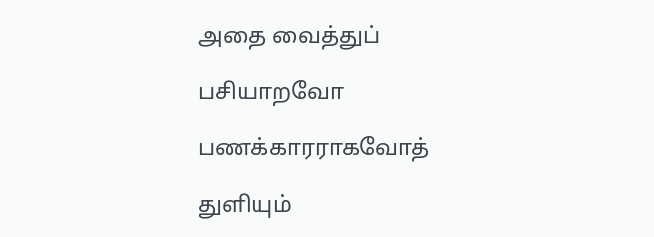அதை வைத்துப்

பசியாறவோ

பணக்காரராகவோத்

துளியும்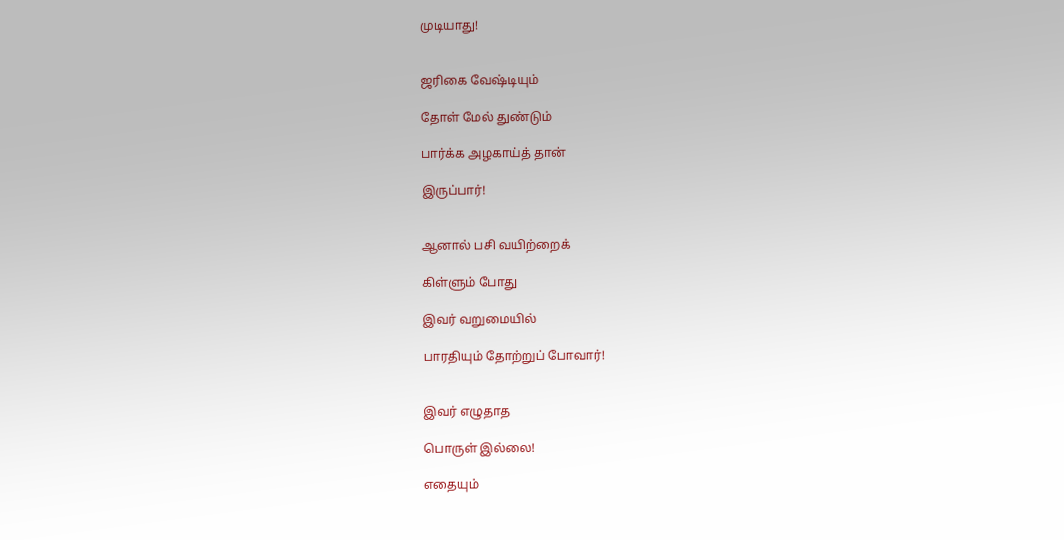முடியாது!


ஜரிகை வேஷ்டியும்

தோள் மேல் துண்டும்

பார்க்க அழகாய்த் தான்

இருப்பார்!


ஆனால் பசி வயிற்றைக்

கிள்ளும் போது

இவர் வறுமையில்

பாரதியும் தோற்றுப் போவார்!


இவர் எழுதாத

பொருள் இல்லை!

எதையும்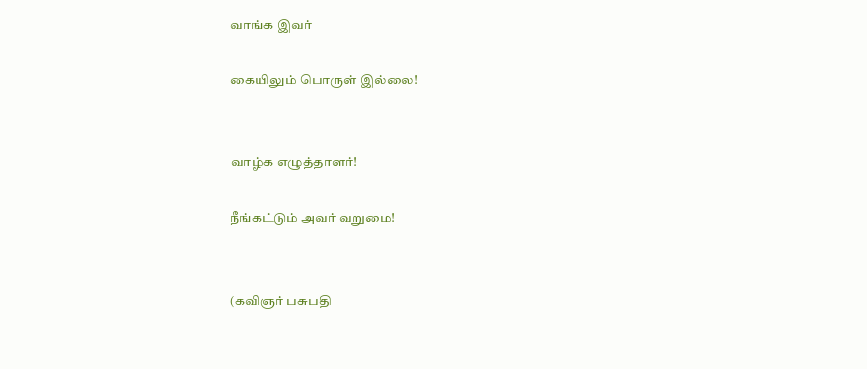வாங்க இவர்

கையிலும் பொருள் இல்லை!


வாழ்க எழுத்தாளர்!

நீங்கட்டும் அவர் வறுமை!


(கவிஞர் பசுபதி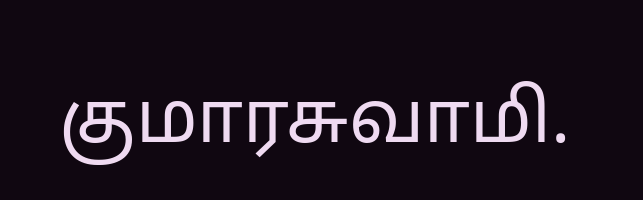குமாரசுவாமி.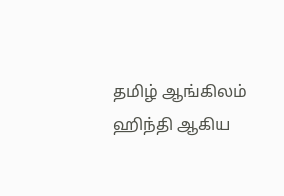தமிழ் ஆங்கிலம் ஹிந்தி ஆகிய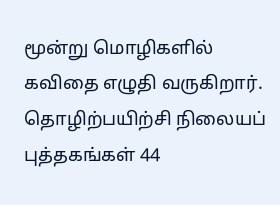மூன்று மொழிகளில் கவிதை எழுதி வருகிறார். தொழிற்பயிற்சி நிலையப் புத்தகங்கள் 44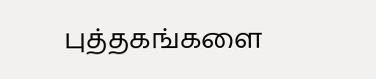புத்தகங்களை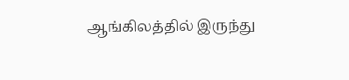ஆங்கிலத்தில் இருந்து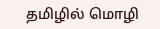தமிழில் மொழி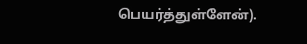பெயர்த்துள்ளேன்).